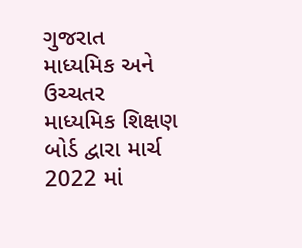ગુજરાત માધ્યમિક અને ઉચ્ચતર માધ્યમિક શિક્ષણ બોર્ડ દ્વારા માર્ચ 2022 માં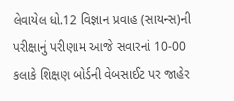લેવાયેલ ધો.12 વિજ્ઞાન પ્રવાહ (સાયન્સ)ની પરીક્ષાનું પરીણામ આજે સવારનાં 10-00 કલાકે શિક્ષણ બોર્ડની વેબસાઈટ પર જાહેર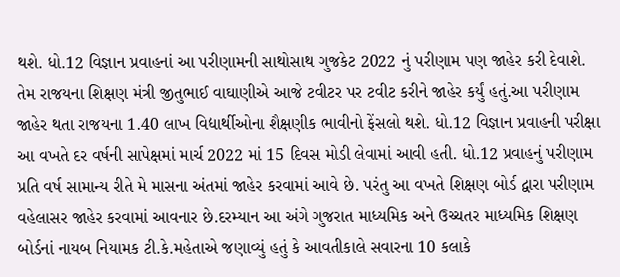થશે. ધો.12 વિજ્ઞાન પ્રવાહનાં આ પરીણામની સાથોસાથ ગુજકેટ 2022 નું પરીણામ પણ જાહેર કરી દેવાશે.
તેમ રાજયના શિક્ષણ મંત્રી જીતુભાઈ વાઘાણીએ આજે ટવીટર પર ટવીટ કરીને જાહેર કર્યું હતું.આ પરીણામ જાહેર થતા રાજયના 1.40 લાખ વિદ્યાર્થીઓના શૈક્ષણીક ભાવીનો ફેંસલો થશે. ધો.12 વિજ્ઞાન પ્રવાહની પરીક્ષા આ વખતે દર વર્ષની સાપેક્ષમાં માર્ચ 2022 માં 15 દિવસ મોડી લેવામાં આવી હતી. ધો.12 પ્રવાહનું પરીણામ પ્રતિ વર્ષ સામાન્ય રીતે મે માસના અંતમાં જાહેર કરવામાં આવે છે. પરંતુ આ વખતે શિક્ષણ બોર્ડ દ્વારા પરીણામ વહેલાસર જાહેર કરવામાં આવનાર છે.દરમ્યાન આ અંગે ગુજરાત માધ્યમિક અને ઉચ્ચતર માધ્યમિક શિક્ષણ બોર્ડનાં નાયબ નિયામક ટી.કે.મહેતાએ જણાવ્યું હતું કે આવતીકાલે સવારના 10 કલાકે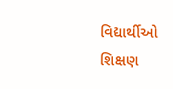વિદ્યાર્થીઓ શિક્ષણ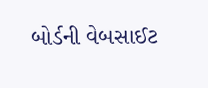બોર્ડની વેબસાઈટ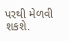પરથી મેળવી શકશે.